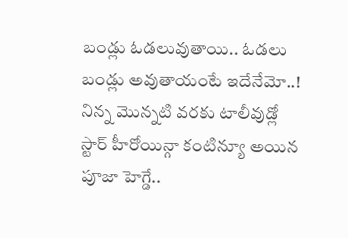బండ్లు ఓడలువుతాయి.. ఓడలు బండ్లు అవుతాయంటే ఇదేనేమో..! నిన్న మొన్నటి వరకు టాలీవుడ్లో స్టార్ హీరోయిన్గా కంటిన్యూ అయిన పూజా హెగ్డే..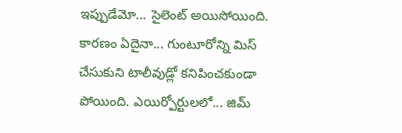ఇప్పుడేమో... సైలెంట్ అయిసోయింది. కారణం ఏదైనా... గుంటూరోన్ని మిస్ చేసుకుని టాలీవుడ్లో కనిపించకుండా పోయింది. ఎయిర్పోర్టులలో... జిమ్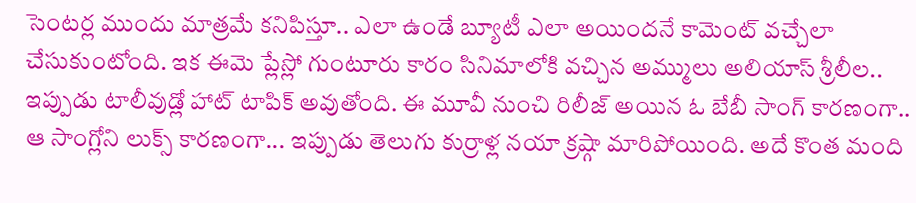సెంటర్ల ముందు మాత్రమే కనిపిస్తూ.. ఎలా ఉండే బ్యూటీ ఎలా అయిందనే కామెంట్ వచ్చేలా చేసుకుంటోంది. ఇక ఈమె ప్లేస్లో గుంటూరు కారం సినిమాలోకి వచ్చిన అమ్ములు అలియాస్ శ్రీలీల.. ఇప్పుడు టాలీవుడ్లో హాట్ టాపిక్ అవుతోంది. ఈ మూవీ నుంచి రిలీజ్ అయిన ఓ బేబీ సాంగ్ కారణంగా.. ఆ సాంగ్లోని లుక్స్ కారణంగా... ఇప్పుడు తెలుగు కుర్రాళ్ల నయా క్రష్గా మారిపోయింది. అదే కొంత మంది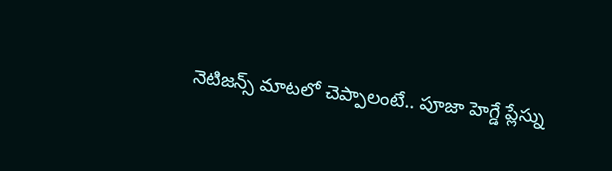నెటిజన్స్ మాటలో చెప్పాలంటే.. పూజా హెగ్డే ప్లేస్ను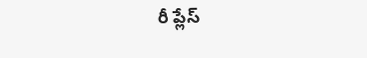రీ ప్లేస్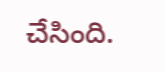చేసింది.